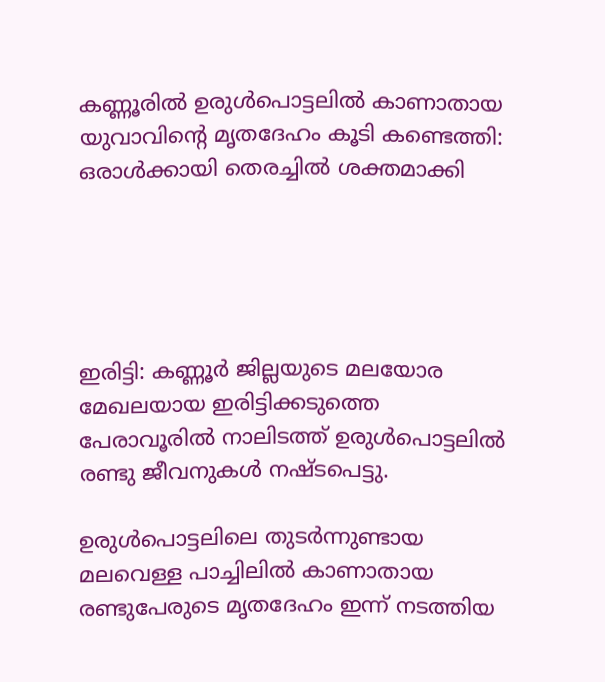കണ്ണൂരില്‍ ഉരുള്‍പൊട്ടലില്‍ കാണാതായ യുവാവിന്റെ മൃതദേഹം കൂടി കണ്ടെത്തി: ഒരാള്‍ക്കായി തെരച്ചില്‍ ശക്തമാക്കി





ഇരിട്ടി: കണ്ണൂര്‍ ജില്ലയുടെ മലയോര മേഖലയായ ഇരിട്ടിക്കടുത്തെ പേരാവൂരില്‍ നാലിടത്ത് ഉരുള്‍പൊട്ടലില്‍ രണ്ടു ജീവനുകള്‍ നഷ്ടപെട്ടു.

ഉരുള്‍പൊട്ടലിലെ തുടര്‍ന്നുണ്ടായ മലവെള്ള പാച്ചിലില്‍ കാണാതായ രണ്ടുപേരുടെ മൃതദേഹം ഇന്ന് നടത്തിയ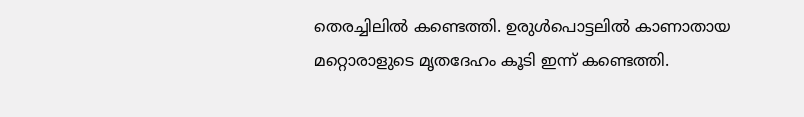തെരച്ചിലില്‍ കണ്ടെത്തി. ഉരുള്‍പൊട്ടലില്‍ കാണാതായ മറ്റൊരാളുടെ മൃതദേഹം കൂടി ഇന്ന് കണ്ടെത്തി.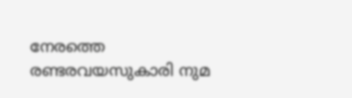നേരത്തെ രണ്ടരവയസുകാരി നുമ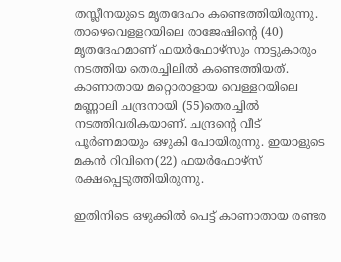തസ്ലീനയുടെ മൃതദേഹം കണ്ടെത്തിയിരുന്നു. താഴെവെളളറയിലെ രാജേഷിന്റെ (40) മൃതദേഹമാണ് ഫയര്‍ഫോഴ്‌സും നാട്ടുകാരും നടത്തിയ തെരച്ചിലില്‍ കണ്ടെത്തിയത്. കാണാതായ മറ്റൊരാളായ വെള്ളറയിലെ മണ്ണാലി ചന്ദ്രനായി (55)തെരച്ചില്‍ നടത്തിവരികയാണ്. ചന്ദ്രന്റെ വീട് പൂര്‍ണമായും ഒഴുകി പോയിരുന്നു. ഇയാളുടെ മകന്‍ റിവിനെ(22) ഫയര്‍ഫോഴ്‌സ് രക്ഷപ്പെടുത്തിയിരുന്നു.

ഇതിനിടെ ഒഴുക്കില്‍ പെട്ട് കാണാതായ രണ്ടര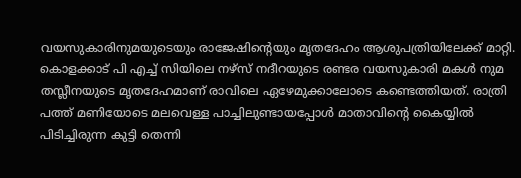വയസുകാരിനുമയുടെയും രാജേഷിന്റെയും മൃതദേഹം ആശുപത്രിയിലേക്ക് മാറ്റി. കൊളക്കാട് പി എച്ച് സിയിലെ നഴ്സ് നദീറയുടെ രണ്ടര വയസുകാരി മകള്‍ നുമ തസ്ലീനയുടെ മൃതദേഹമാണ് രാവിലെ ഏഴേമുക്കാലോടെ കണ്ടെത്തിയത്. രാത്രി പത്ത് മണിയോടെ മലവെള്ള പാച്ചിലുണ്ടായപ്പോള്‍ മാതാവിന്റെ കൈയ്യില്‍ പിടിച്ചിരുന്ന കുട്ടി തെന്നി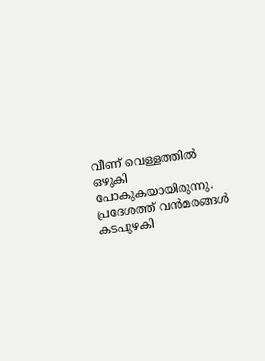വീണ് വെള്ളത്തില്‍ ഒഴുകി പോകുകയായിരുന്നു. പ്രദേശത്ത് വന്‍മരങ്ങള്‍ കടപുഴകി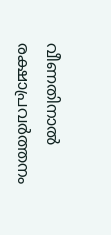വീണതിനാല്‍ രക്ഷാപ്രവര്‍ത്തനം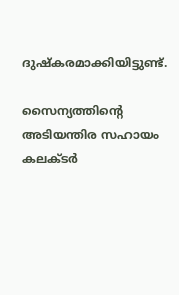ദുഷ്‌കരമാക്കിയിട്ടുണ്ട്.

സൈന്യത്തിന്റെ അടിയന്തിര സഹായം കലക്ടര്‍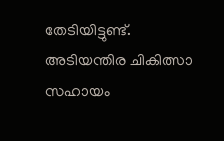തേടിയിട്ടുണ്ട്. അടിയന്തിര ചികിത്സാ സഹായം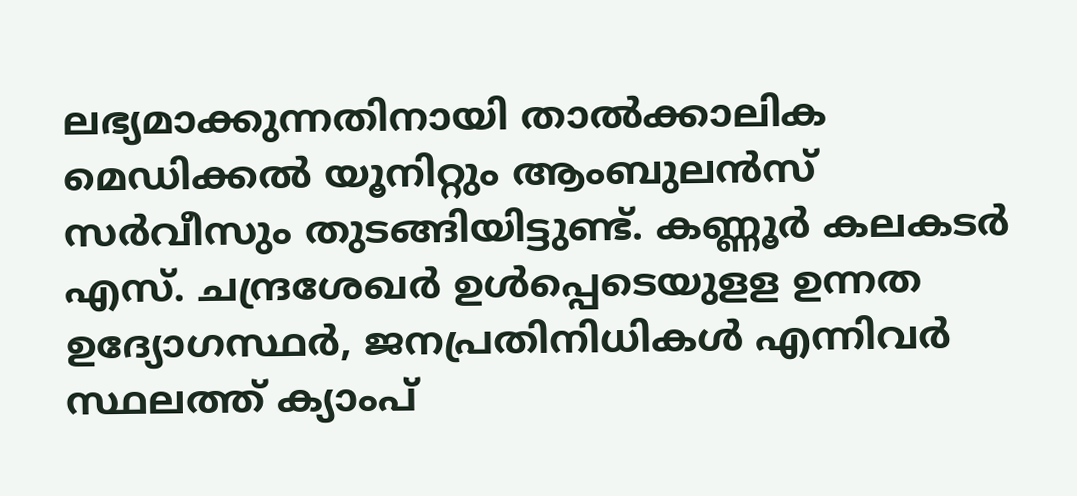ലഭ്യമാക്കുന്നതിനായി താല്‍ക്കാലിക മെഡിക്കല്‍ യൂനിറ്റും ആംബുലന്‍സ് സര്‍വീസും തുടങ്ങിയിട്ടുണ്ട്. കണ്ണൂര്‍ കലകടര്‍ എസ്. ചന്ദ്രശേഖര്‍ ഉള്‍പ്പെടെയുളള ഉന്നത ഉദ്യോഗസ്ഥര്‍, ജനപ്രതിനിധികള്‍ എന്നിവര്‍ സ്ഥലത്ത് ക്യാംപ്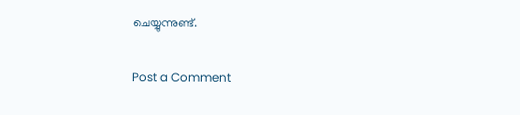ചെയ്യുന്നുണ്ട്.

Post a Comment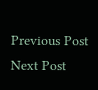Previous Post Next Post